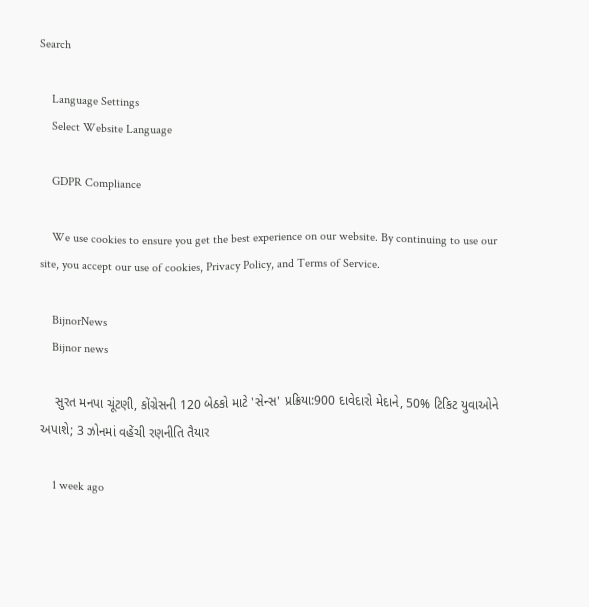Search

    Language Settings
    Select Website Language

    GDPR Compliance

    We use cookies to ensure you get the best experience on our website. By continuing to use our site, you accept our use of cookies, Privacy Policy, and Terms of Service.

    BijnorNews
    Bijnor news

    સુરત મનપા ચૂંટણી, કોંગ્રેસની 120 બેઠકો માટે 'સેન્સ' પ્રક્રિયા:900 દાવેદારો મેદાને, 50% ટિકિટ યુવાઓને અપાશે; 3 ઝોનમાં વહેંચી રણનીતિ તૈયાર

    1 week ago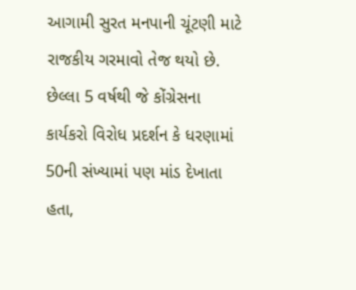આગામી સુરત મનપાની ચૂંટણી માટે રાજકીય ગરમાવો તેજ થયો છે. છેલ્લા 5 વર્ષથી જે કોંગ્રેસના કાર્યકરો વિરોધ પ્રદર્શન કે ધરણામાં 50ની સંખ્યામાં પણ માંડ દેખાતા હતા,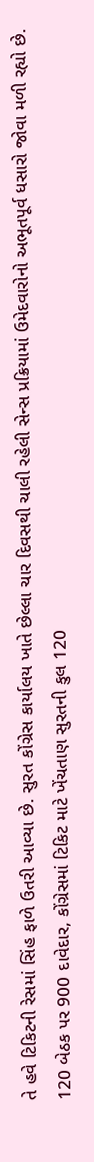તે હવે ટિકિટની રેસમાં સિંહ ફાળે ઉતરી આવ્યા છે. સુરત કોંગ્રેસ કાર્યાલય ખાતે છેલ્લા ચાર દિવસથી ચાલી રહેલી સેન્સ પ્રક્રિયામાં ઉમેદવારોનો અભૂતપૂર્વ ધસારો જોવા મળી રહ્યો છે. 120 બેઠક પર 900 દાવેદાર, કોંગ્રેસમાં ટિકિટ માટે ખેંચતાણ સુરતની કુલ 120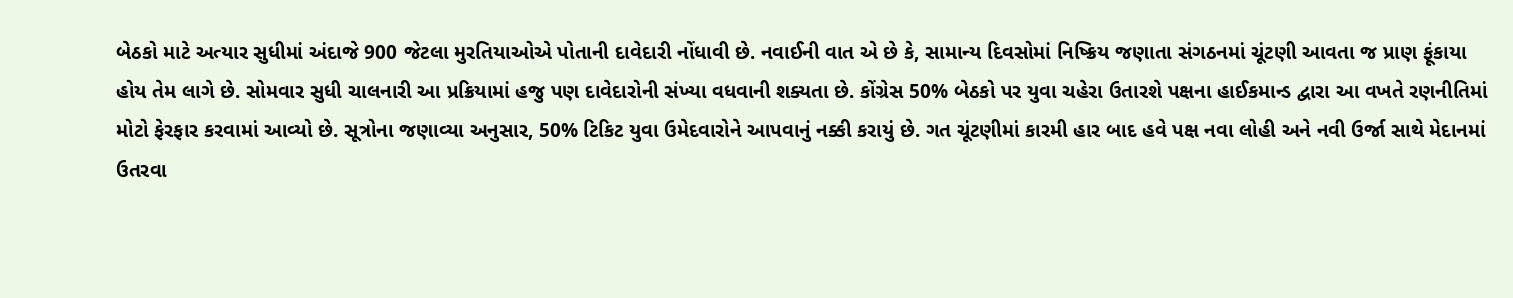બેઠકો માટે અત્યાર સુધીમાં અંદાજે 900 જેટલા મુરતિયાઓએ પોતાની દાવેદારી નોંધાવી છે. નવાઈની વાત એ છે કે, સામાન્ય દિવસોમાં નિષ્ક્રિય જણાતા સંગઠનમાં ચૂંટણી આવતા જ પ્રાણ ફૂંકાયા હોય તેમ લાગે છે. સોમવાર સુધી ચાલનારી આ પ્રક્રિયામાં હજુ પણ દાવેદારોની સંખ્યા વધવાની શક્યતા છે. કોંગ્રેસ 50% બેઠકો પર યુવા ચહેરા ઉતારશે પક્ષના હાઈકમાન્ડ દ્વારા આ વખતે રણનીતિમાં મોટો ફેરફાર કરવામાં આવ્યો છે. સૂત્રોના જણાવ્યા અનુસાર, 50% ટિકિટ યુવા ઉમેદવારોને આપવાનું નક્કી કરાયું છે. ગત ચૂંટણીમાં કારમી હાર બાદ હવે પક્ષ નવા લોહી અને નવી ઉર્જા સાથે મેદાનમાં ઉતરવા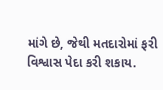માંગે છે, જેથી મતદારોમાં ફરી વિશ્વાસ પેદા કરી શકાય.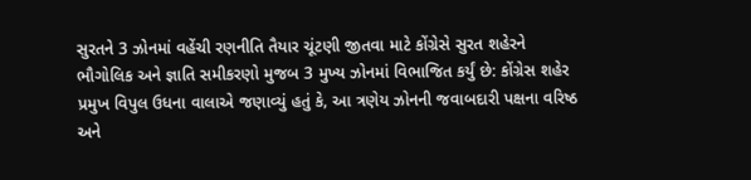સુરતને 3 ઝોનમાં વહેંચી રણનીતિ તૈયાર ચૂંટણી જીતવા માટે કોંગ્રેસે સુરત શહેરને ભૌગોલિક અને જ્ઞાતિ સમીકરણો મુજબ 3 મુખ્ય ઝોનમાં વિભાજિત કર્યું છે: કોંગ્રેસ શહેર પ્રમુખ વિપુલ ઉધના વાલાએ જણાવ્યું હતું કે, આ ત્રણેય ઝોનની જવાબદારી પક્ષના વરિષ્ઠ અને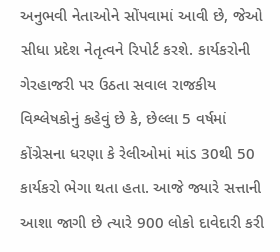અનુભવી નેતાઓને સોંપવામાં આવી છે, જેઓ સીધા પ્રદેશ નેતૃત્વને રિપોર્ટ કરશે. કાર્યકરોની ગેરહાજરી પર ઉઠતા સવાલ રાજકીય વિશ્લેષકોનું કહેવું છે કે, છેલ્લા 5 વર્ષમાં કોંગ્રેસના ધરણા કે રેલીઓમાં માંડ 30થી 50 કાર્યકરો ભેગા થતા હતા. આજે જ્યારે સત્તાની આશા જાગી છે ત્યારે 900 લોકો દાવેદારી કરી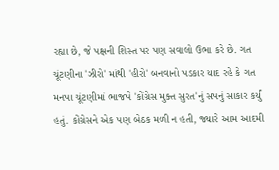રહ્યા છે, જે પક્ષની શિસ્ત પર પણ સવાલો ઉભા કરે છે. ગત ચૂંટણીના 'ઝીરો' માંથી 'હીરો' બનવાનો પડકાર યાદ રહે કે ગત મનપા ચૂંટણીમાં ભાજપે 'કોંગ્રેસ મુક્ત સુરત'નું સપનું સાકાર કર્યું હતું. કોંગ્રેસને એક પણ બેઠક મળી ન હતી, જ્યારે આમ આદમી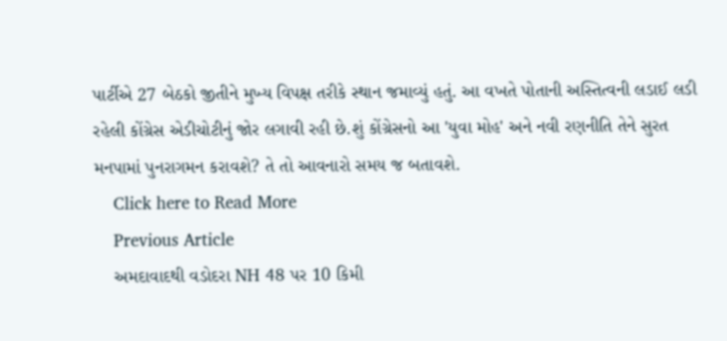પાર્ટીએ 27 બેઠકો જીતીને મુખ્ય વિપક્ષ તરીકે સ્થાન જમાવ્યું હતું. આ વખતે પોતાની અસ્તિત્વની લડાઈ લડી રહેલી કોંગ્રેસ એડીચોટીનું જોર લગાવી રહી છે.શું કોંગ્રેસનો આ 'યુવા મોહ' અને નવી રણનીતિ તેને સુરત મનપામાં પુનરાગમન કરાવશે? તે તો આવનારો સમય જ બતાવશે.
    Click here to Read More
    Previous Article
    અમદાવાદથી વડોદરા NH 48 પર 10 કિમી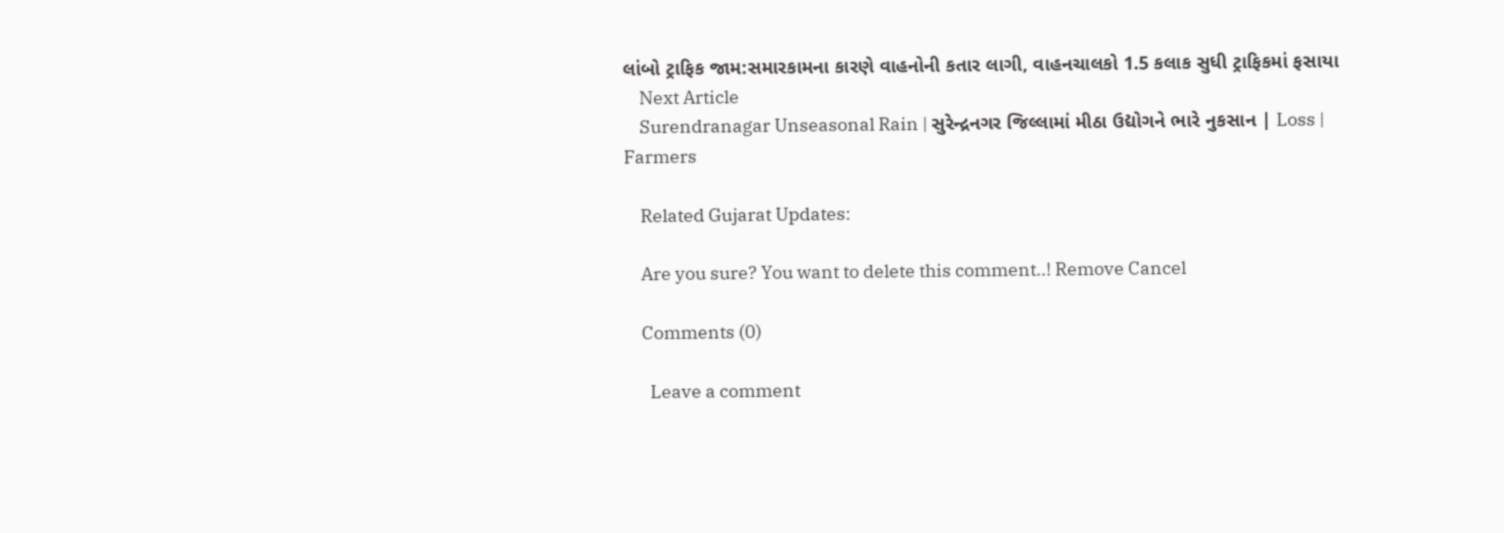લાંબો ટ્રાફિક જામ:સમારકામના કારણે વાહનોની કતાર લાગી, વાહનચાલકો 1.5 કલાક સુધી ટ્રાફિકમાં ફસાયા
    Next Article
    Surendranagar Unseasonal Rain | સુરેન્દ્રનગર જિલ્લામાં મીઠા ઉદ્યોગને ભારે નુકસાન | Loss | Farmers

    Related Gujarat Updates:

    Are you sure? You want to delete this comment..! Remove Cancel

    Comments (0)

      Leave a comment